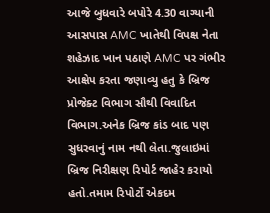આજે બુધવારે બપોરે 4.30 વાગ્યાની આસપાસ AMC ખાતેથી વિપક્ષ નેતા શહેઝાદ ખાન પઠાણે AMC પર ગંભીર આક્ષેપ કરતા જણાવ્યુ હતુ કે બ્રિજ પ્રોજેક્ટ વિભાગ સૌથી વિવાદિત વિભાગ.અનેક બ્રિજ કાંડ બાદ પણ સુધરવાનું નામ નથી લેતા.જુલાઇમાં બ્રિજ નિરીક્ષણ રિપોર્ટ જાહેર કરાયો હતો.તમામ રિપોર્ટો એકદમ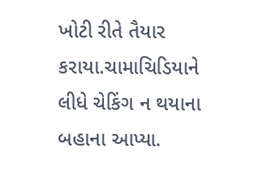ખોટી રીતે તૈયાર કરાયા.ચામાચિડિયાને લીધે ચેકિંગ ન થયાના બહાના આપ્યા.